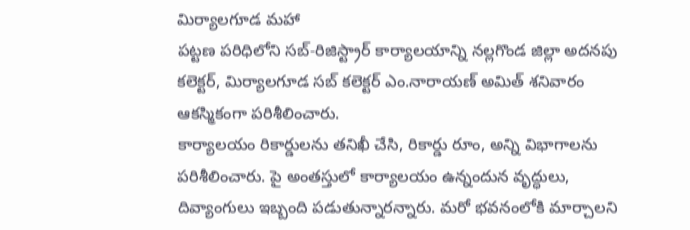మిర్యాలగూడ మహా
పట్టణ పరిధిలోని సబ్-రిజిస్ట్రార్ కార్యాలయాన్ని నల్లగొండ జిల్లా అదనపు కలెక్టర్, మిర్యాలగూడ సబ్ కలెక్టర్ ఎం.నారాయణ్ అమిత్ శనివారం ఆకస్మికంగా పరిశీలించారు.
కార్యాలయం రికార్డులను తనిఖీ చేసి, రికార్డు రూం, అన్ని విభాగాలను పరిశీలించారు. పై అంతస్తులో కార్యాలయం ఉన్నందున వృద్ధులు, దివ్యాంగులు ఇబ్బంది పడుతున్నారన్నారు. మరో భవనంలోకి మార్చాలని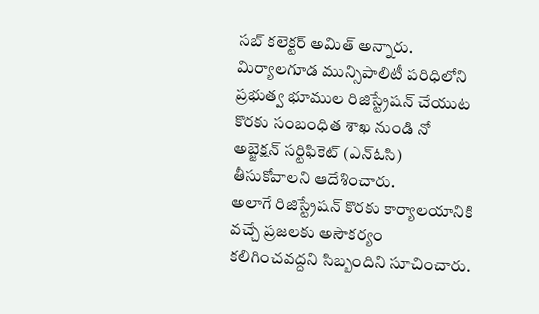సబ్ కలెక్టర్ అమిత్ అన్నారు. మిర్యాలగూడ మున్సిపాలిటీ పరిధిలోని ప్రభుత్వ భూముల రిజిస్ట్రేషన్ చేయుట కొరకు సంబంధిత శాఖ నుండి నో అబ్జెక్షన్ సర్టిఫికెట్ (ఎన్ఓసి) తీసుకోవాలని ఆదేశించారు.
అలాగే రిజిస్ట్రేషన్ కొరకు కార్యాలయానికి వచ్చే ప్రజలకు అసౌకర్యం కలిగించవద్దని సిబ్బందిని సూచించారు.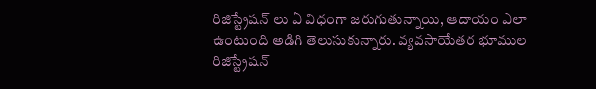రిజిస్ట్రేషన్ లు ఏ విధంగా జరుగుతున్నాయి, ఆదాయం ఎలా ఉంటుంది అడిగి తెలుసుకున్నారు. వ్యవసాయేతర భూముల రిజిస్ట్రేషన్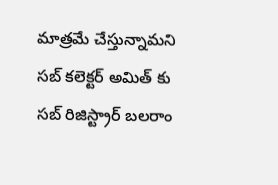మాత్రమే చేస్తున్నామని సబ్ కలెక్టర్ అమిత్ కు సబ్ రిజిస్ట్రార్ బలరాం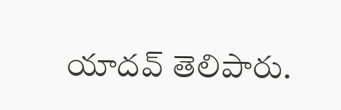యాదవ్ తెలిపారు.